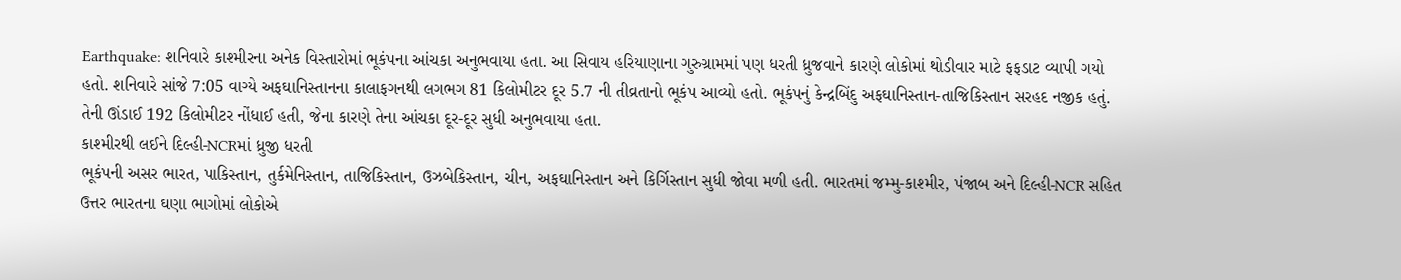Earthquake: શનિવારે કાશ્મીરના અનેક વિસ્તારોમાં ભૂકંપના આંચકા અનુભવાયા હતા. આ સિવાય હરિયાણાના ગુરુગ્રામમાં પણ ધરતી ધ્રુજવાને કારણે લોકોમાં થોડીવાર માટે ફફડાટ વ્યાપી ગયો હતો. શનિવારે સાંજે 7:05 વાગ્યે અફઘાનિસ્તાનના કાલાફગનથી લગભગ 81 કિલોમીટર દૂર 5.7 ની તીવ્રતાનો ભૂકંપ આવ્યો હતો. ભૂકંપનું કેન્દ્રબિંદુ અફઘાનિસ્તાન-તાજિકિસ્તાન સરહદ નજીક હતું. તેની ઊંડાઈ 192 કિલોમીટર નોંધાઈ હતી, જેના કારણે તેના આંચકા દૂર-દૂર સુધી અનુભવાયા હતા.
કાશ્મીરથી લઈને દિલ્હી-NCRમાં ધ્રુજી ધરતી
ભૂકંપની અસર ભારત, પાકિસ્તાન, તુર્કમેનિસ્તાન, તાજિકિસ્તાન, ઉઝબેકિસ્તાન, ચીન, અફઘાનિસ્તાન અને કિર્ગિસ્તાન સુધી જોવા મળી હતી. ભારતમાં જમ્મુ-કાશ્મીર, પંજાબ અને દિલ્હી-NCR સહિત ઉત્તર ભારતના ઘણા ભાગોમાં લોકોએ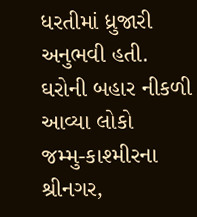ધરતીમાં ધ્રુજારી અનુભવી હતી.
ઘરોની બહાર નીકળી આવ્યા લોકો
જમ્મુ-કાશ્મીરના શ્રીનગર,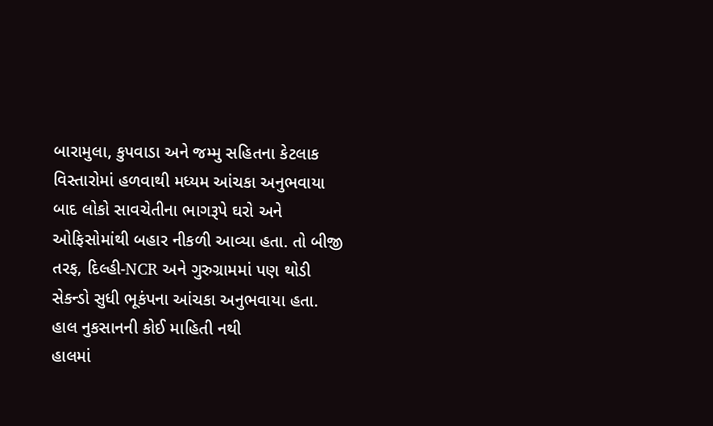બારામુલા, કુપવાડા અને જમ્મુ સહિતના કેટલાક વિસ્તારોમાં હળવાથી મધ્યમ આંચકા અનુભવાયા બાદ લોકો સાવચેતીના ભાગરૂપે ઘરો અને ઓફિસોમાંથી બહાર નીકળી આવ્યા હતા. તો બીજી તરફ, દિલ્હી-NCR અને ગુરુગ્રામમાં પણ થોડી સેકન્ડો સુધી ભૂકંપના આંચકા અનુભવાયા હતા.
હાલ નુકસાનની કોઈ માહિતી નથી
હાલમાં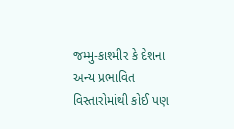જમ્મુ-કાશ્મીર કે દેશના અન્ય પ્રભાવિત વિસ્તારોમાંથી કોઈ પણ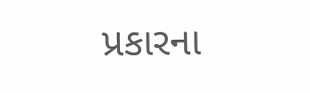પ્રકારના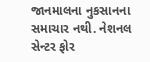જાનમાલના નુકસાનના સમાચાર નથી. નેશનલ સેન્ટર ફોર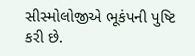સીસ્મોલોજીએ ભૂકંપની પુષ્ટિ કરી છે.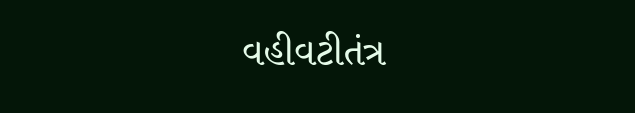વહીવટીતંત્ર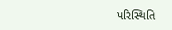પરિસ્થિતિ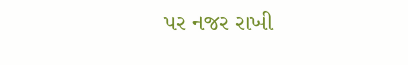પર નજર રાખી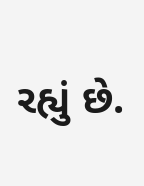રહ્યું છે.